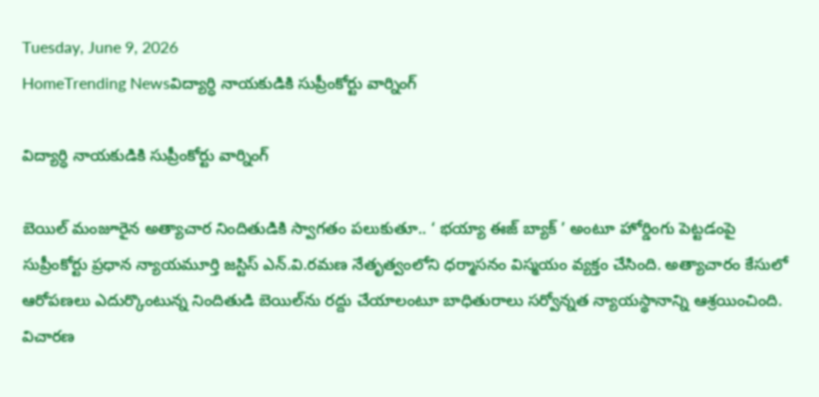Tuesday, June 9, 2026
HomeTrending Newsవిద్యార్ధి నాయకుడికి సుప్రీంకోర్టు వార్నింగ్

విద్యార్ధి నాయకుడికి సుప్రీంకోర్టు వార్నింగ్

బెయిల్‌ మంజూరైన అత్యాచార నిందితుడికి స్వాగతం పలుకుతూ.. ‘ భయ్యా ఈజ్‌ బ్యాక్‌ ’ అంటూ హోర్డింగు పెట్టడంపై సుప్రీంకోర్టు ప్రధాన న్యాయమూర్తి జస్టిస్‌ ఎన్‌.వి.రమణ నేతృత్వంలోని ధర్మాసనం విస్మయం వ్యక్తం చేసింది. అత్యాచారం కేసులో ఆరోపణలు ఎదుర్కొంటున్న నిందితుడి బెయిల్‌ను రద్దు చేయాలంటూ బాధితురాలు సర్వోన్నత న్యాయస్థానాన్ని ఆశ్రయించింది. విచారణ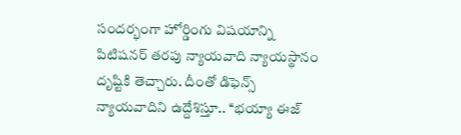సందర్భంగా హోర్డింగు విషయాన్ని పిటిషనర్ తరపు న్యాయవాది న్యాయస్థానం దృష్టికి తెచ్చారు. దీంతో డిఫెన్స్‌ న్యాయవాదిని ఉద్దేశిస్తూ.. ‘‘భయ్యా ఈజ్‌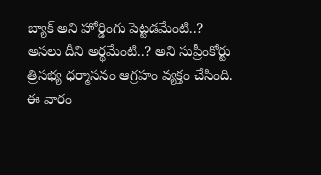బ్యాక్‌ అని హోర్డింగు పెట్టడమేంటి..? అసలు దీని అర్థమేంటి..? అని సుప్రీంకోర్టు త్రిసభ్య ధర్మాసనం ఆగ్రహం వ్యక్తం చేసింది. ఈ వారం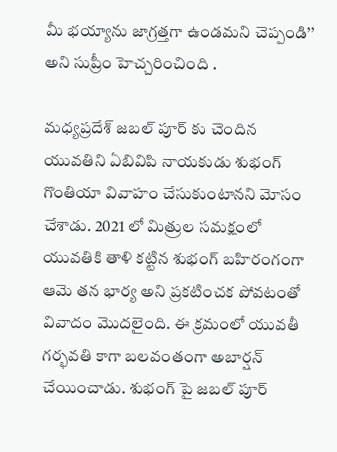మీ భయ్యాను జాగ్రత్తగా ఉండమని చెప్పండి’’ అని సుప్రీం హెచ్చరించింది .

మధ్యప్రదేశ్ జబల్ పూర్ కు చెందిన యువతిని ఏబివిపి నాయకుడు శుభంగ్ గొంతియా వివాహం చేసుకుంటానని మోసం చేశాడు. 2021 లో మిత్రుల సమక్షంలో యువతికి తాళి కట్టిన శుభంగ్ బహిరంగంగా ఆమె తన భార్య అని ప్రకటించక పోవటంతో వివాదం మొదలైంది. ఈ క్రమంలో యువతీ గర్భవతి కాగా బలవంతంగా అబార్షన్ చేయించాడు. శుభంగ్ పై జబల్ పూర్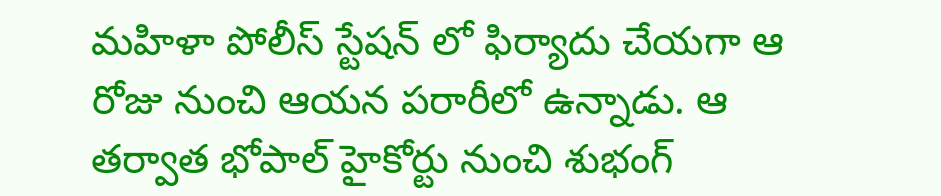మహిళా పోలీస్ స్టేషన్ లో ఫిర్యాదు చేయగా ఆ రోజు నుంచి ఆయన పరారీలో ఉన్నాడు. ఆ తర్వాత భోపాల్ హైకోర్టు నుంచి శుభంగ్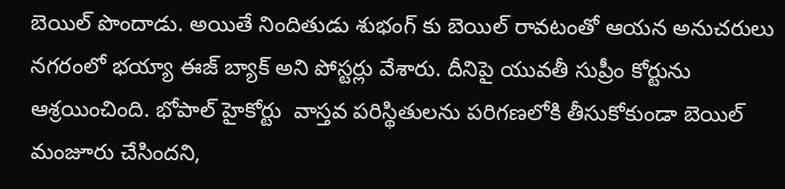బెయిల్ పొందాడు. అయితే నిందితుడు శుభంగ్ కు బెయిల్ రావటంతో ఆయన అనుచరులు నగరంలో భయ్యా ఈజ్ బ్యాక్ అని పోస్టర్లు వేశారు. దీనిపై యువతీ సుప్రీం కోర్టును ఆశ్రయించింది. భోపాల్ హైకోర్టు  వాస్తవ పరిస్థితులను పరిగణలోకి తీసుకోకుండా బెయిల్ మంజూరు చేసిందని,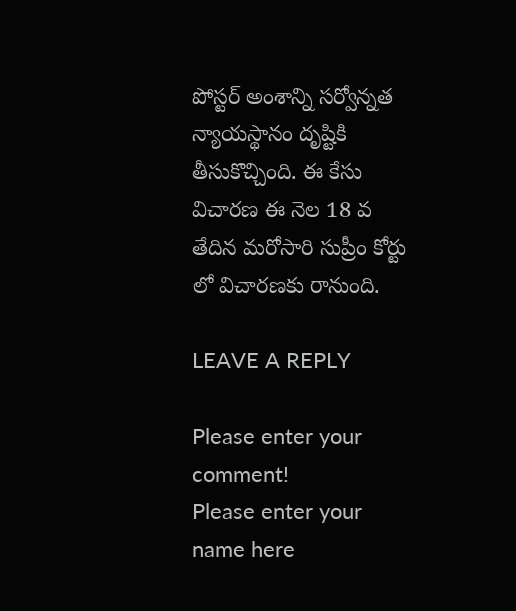పోస్టర్ అంశాన్ని సర్వోన్నత న్యాయస్థానం దృష్టికి తీసుకొచ్చింది. ఈ కేసు విచారణ ఈ నెల 18 వ తేదిన మరోసారి సుప్రీం కోర్టు లో విచారణకు రానుంది.

LEAVE A REPLY

Please enter your comment!
Please enter your name here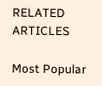RELATED ARTICLES

Most Popular